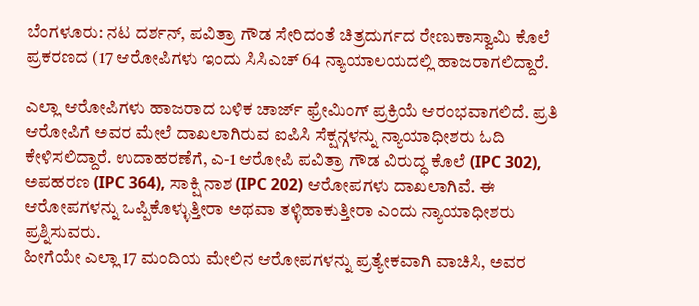ಬೆಂಗಳೂರು: ನಟ ದರ್ಶನ್, ಪವಿತ್ರಾ ಗೌಡ ಸೇರಿದಂತೆ ಚಿತ್ರದುರ್ಗದ ರೇಣುಕಾಸ್ವಾಮಿ ಕೊಲೆ ಪ್ರಕರಣದ (17 ಆರೋಪಿಗಳು ಇಂದು ಸಿಸಿಎಚ್ 64 ನ್ಯಾಯಾಲಯದಲ್ಲಿ ಹಾಜರಾಗಲಿದ್ದಾರೆ.

ಎಲ್ಲಾ ಆರೋಪಿಗಳು ಹಾಜರಾದ ಬಳಿಕ ಚಾರ್ಜ್ ಫ್ರೇಮಿಂಗ್ ಪ್ರಕ್ರಿಯೆ ಆರಂಭವಾಗಲಿದೆ. ಪ್ರತಿ ಆರೋಪಿಗೆ ಅವರ ಮೇಲೆ ದಾಖಲಾಗಿರುವ ಐಪಿಸಿ ಸೆಕ್ಷನ್ಗಳನ್ನು ನ್ಯಾಯಾಧೀಶರು ಓದಿ ಕೇಳಿಸಲಿದ್ದಾರೆ. ಉದಾಹರಣೆಗೆ, ಎ-1 ಆರೋಪಿ ಪವಿತ್ರಾ ಗೌಡ ವಿರುದ್ಧ ಕೊಲೆ (IPC 302), ಅಪಹರಣ (IPC 364), ಸಾಕ್ಷಿ ನಾಶ (IPC 202) ಆರೋಪಗಳು ದಾಖಲಾಗಿವೆ. ಈ ಆರೋಪಗಳನ್ನು ಒಪ್ಪಿಕೊಳ್ಳುತ್ತೀರಾ ಅಥವಾ ತಳ್ಳಿಹಾಕುತ್ತೀರಾ ಎಂದು ನ್ಯಾಯಾಧೀಶರು ಪ್ರಶ್ನಿಸುವರು.
ಹೀಗೆಯೇ ಎಲ್ಲಾ 17 ಮಂದಿಯ ಮೇಲಿನ ಆರೋಪಗಳನ್ನು ಪ್ರತ್ಯೇಕವಾಗಿ ವಾಚಿಸಿ, ಅವರ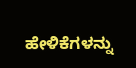ಹೇಳಿಕೆಗಳನ್ನು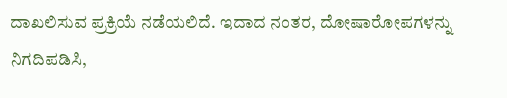ದಾಖಲಿಸುವ ಪ್ರಕ್ರಿಯೆ ನಡೆಯಲಿದೆ. ಇದಾದ ನಂತರ, ದೋಷಾರೋಪಗಳನ್ನು ನಿಗದಿಪಡಿಸಿ,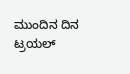ಮುಂದಿನ ದಿನ ಟ್ರಯಲ್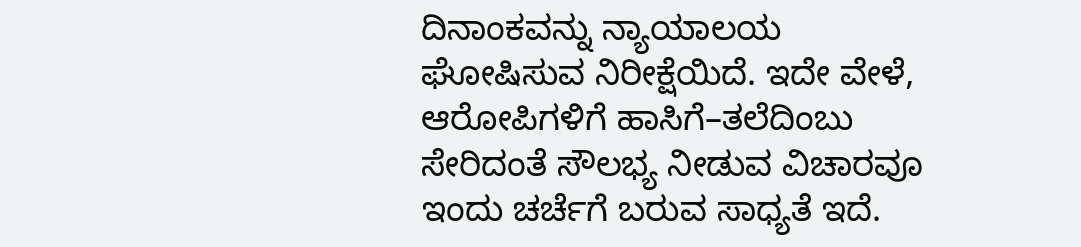ದಿನಾಂಕವನ್ನು ನ್ಯಾಯಾಲಯ ಘೋಷಿಸುವ ನಿರೀಕ್ಷೆಯಿದೆ. ಇದೇ ವೇಳೆ, ಆರೋಪಿಗಳಿಗೆ ಹಾಸಿಗೆ–ತಲೆದಿಂಬು ಸೇರಿದಂತೆ ಸೌಲಭ್ಯ ನೀಡುವ ವಿಚಾರವೂ ಇಂದು ಚರ್ಚೆಗೆ ಬರುವ ಸಾಧ್ಯತೆ ಇದೆ.